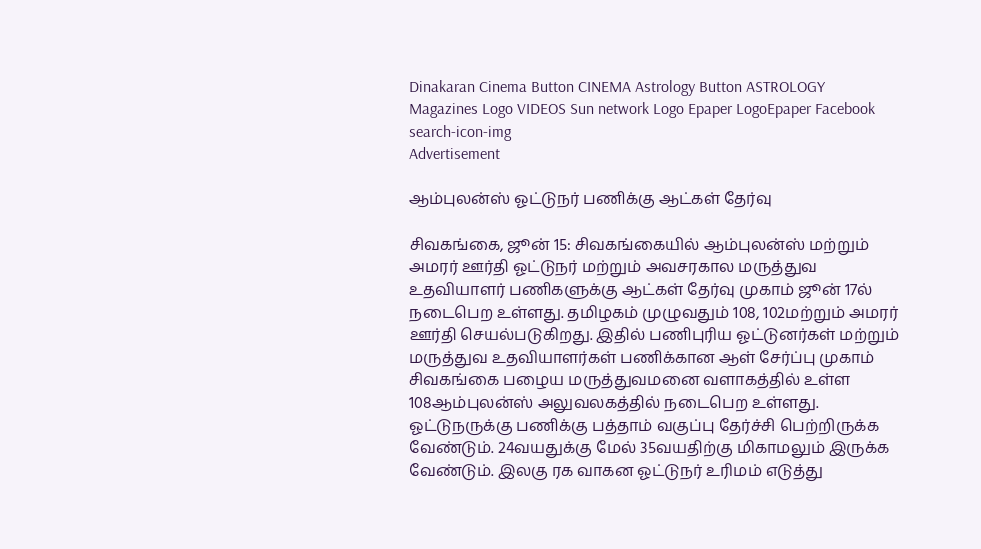Dinakaran Cinema Button CINEMA Astrology Button ASTROLOGY  Magazines Logo VIDEOS Sun network Logo Epaper LogoEpaper Facebook
search-icon-img
Advertisement

ஆம்புலன்ஸ் ஓட்டுநர் பணிக்கு ஆட்கள் தேர்வு

சிவகங்கை, ஜூன் 15: சிவகங்கையில் ஆம்புலன்ஸ் மற்றும் அமரர் ஊர்தி ஓட்டுநர் மற்றும் அவசரகால மருத்துவ உதவியாளர் பணிகளுக்கு ஆட்கள் தேர்வு முகாம் ஜூன் 17ல் நடைபெற உள்ளது. தமிழகம் முழுவதும் 108, 102மற்றும் அமரர் ஊர்தி செயல்படுகிறது. இதில் பணிபுரிய ஓட்டுனர்கள் மற்றும் மருத்துவ உதவியாளர்கள் பணிக்கான ஆள் சேர்ப்பு முகாம் சிவகங்கை பழைய மருத்துவமனை வளாகத்தில் உள்ள 108ஆம்புலன்ஸ் அலுவலகத்தில் நடைபெற உள்ளது. ஓட்டுநருக்கு பணிக்கு பத்தாம் வகுப்பு தேர்ச்சி பெற்றிருக்க வேண்டும். 24வயதுக்கு மேல் 35வயதிற்கு மிகாமலும் இருக்க வேண்டும். இலகு ரக வாகன ஓட்டுநர் உரிமம் எடுத்து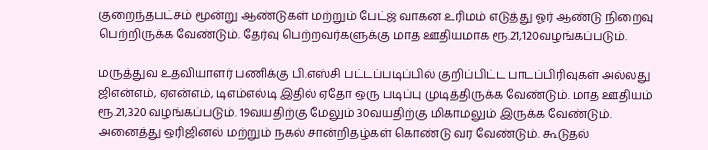குறைந்தபட்சம் மூன்று ஆண்டுகள் மற்றும் பேட்ஜ் வாகன உரிமம் எடுத்து ஓர் ஆண்டு நிறைவு பெற்றிருக்க வேண்டும். தேர்வு பெற்றவர்களுக்கு மாத ஊதியமாக ரூ.21,120வழங்கப்படும்.

மருத்துவ உதவியாளர் பணிக்கு பி.எஸ்சி பட்டப்படிப்பில் குறிப்பிட்ட பாடப்பிரிவுகள் அல்லது ஜிஎன்எம், ஏஎன்எம், டிஎம்எல்டி இதில் ஏதோ ஒரு படிப்பு முடித்திருக்க வேண்டும். மாத ஊதியம் ரூ.21,320 வழங்கப்படும். 19வயதிற்கு மேலும் 30வயதிற்கு மிகாமலும் இருக்க வேண்டும். அனைத்து ஒரிஜினல் மற்றும் நகல் சான்றிதழ்கள் கொண்டு வர வேண்டும். கூடுதல்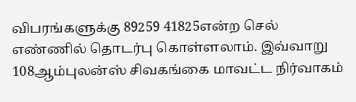விபரங்களுக்கு 89259 41825என்ற செல் எண்ணில் தொடர்பு கொள்ளலாம். இவ்வாறு 108ஆம்புலன்ஸ் சிவகங்கை மாவட்ட நிர்வாகம்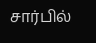சார்பில்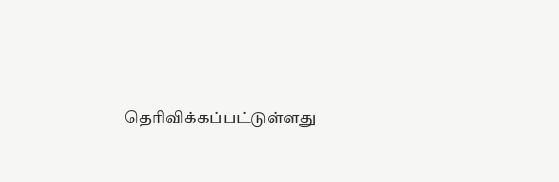தெரிவிக்கப்பட்டுள்ளது